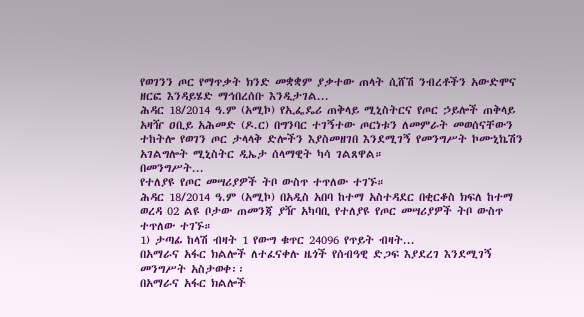የወገንን ጦር የማጥቃት ክንድ መቋቋም ያቃተው ጠላት ሲሸሽ ንብረቶችን አውድሞና ዘርፎ እንዳይሄድ ማኅበረሰቡ እንዲታገል...
ሕዳር 18/2014 ዓ.ም (አሚኮ) የኢፌዴሪ ጠቅላይ ሚኒስትርና የጦር ኃይሎች ጠቅላይ አዛዥ ዐቢይ አሕመድ (ዶ.ር) በግንባር ተገኝተው ጦርነቱን ለመምራት መወሰናቸውን ተከትሎ የወገን ጦር ታላላቅ ድሎችን እያስመዘገበ እንደሚገኝ የመንግሥት ኮሙኒኬሽን አገልግሎት ሚኒስትር ዲኤታ ሰላማዊት ካሳ ገልጸዋል።
በመንግሥት...
የተለያዩ የጦር መሣሪያዎች ትቦ ውስጥ ተጥለው ተገኙ።
ሕዳር 18/2014 ዓ.ም (አሚኮ) በአዲስ አበባ ከተማ አስተዳደር በቂርቆስ ክፍለ ከተማ ወረዳ 02 ልዩ ቦታው ጠመንጃ ያዥ አካባቢ የተለያዩ የጦር መሣሪያዎች ትቦ ውስጥ ተጥለው ተገኙ።
1) ታጣፊ ከላሽ ብዛት 1 የውግ ቁጥር 24096 የጥይት ብዛት...
በአማራና አፋር ክልሎች ለተፈናቀሉ ዜጎች የሰብዓዊ ድጋፍ እያደረገ እንደሚገኝ መንግሥት አስታወቀ፡፡
በአማራና አፋር ክልሎች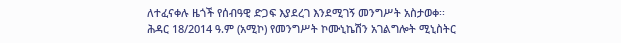ለተፈናቀሉ ዜጎች የሰብዓዊ ድጋፍ እያደረገ እንደሚገኝ መንግሥት አስታወቀ፡፡
ሕዳር 18/2014 ዓ.ም (አሚኮ) የመንግሥት ኮሙኒኬሽን አገልግሎት ሚኒስትር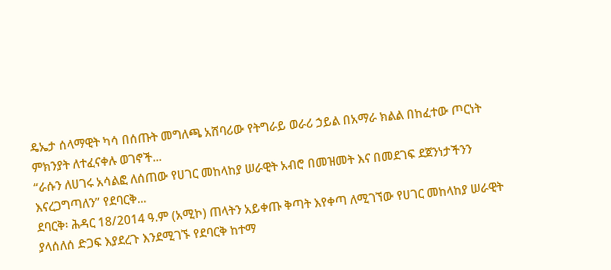ዴኤታ ሰላማዊት ካሳ በሰጡት መግለጫ አሸባሪው የትግራይ ወራሪ ኃይል በአማራ ክልል በከፈተው ጦርነት ምክንያት ለተፈናቀሉ ወገኖች...
“ራሱን ለሀገሩ አሳልፎ ለሰጠው የሀገር መከላከያ ሠራዊት አብሮ በመዝመት እና በመደገፍ ደጀንነታችንን እናረጋግጣለን” የደባርቅ...
ደባርቅ፡ ሕዳር 18/2014 ዓ.ም (አሚኮ) ጠላትን አይቀጡ ቅጣት እየቀጣ ለሚገኘው የሀገር መከላከያ ሠራዊት ያላሰለሰ ድጋፍ እያደረጉ እንደሚገኙ የደባርቅ ከተማ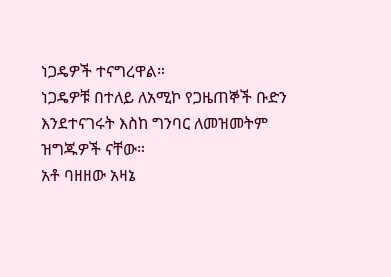ነጋዴዎች ተናግረዋል።
ነጋዴዎቹ በተለይ ለአሚኮ የጋዜጠኞች ቡድን እንደተናገሩት እስከ ግንባር ለመዝመትም ዝግጁዎች ናቸው።
አቶ ባዘዘው አዛኔ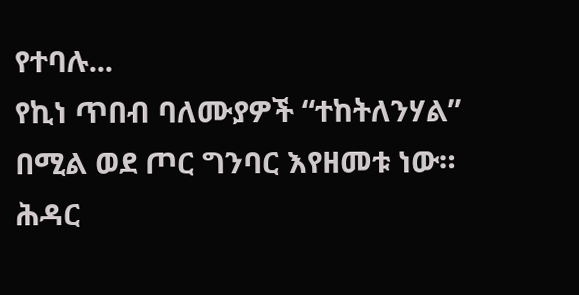የተባሉ...
የኪነ ጥበብ ባለሙያዎች “ተከትለንሃል” በሚል ወደ ጦር ግንባር እየዘመቱ ነው።
ሕዳር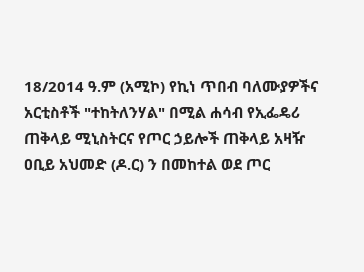18/2014 ዓ.ም (አሚኮ) የኪነ ጥበብ ባለሙያዎችና አርቲስቶች "ተከትለንሃል" በሚል ሐሳብ የኢፌዴሪ ጠቅላይ ሚኒስትርና የጦር ኃይሎች ጠቅላይ አዛዥ ዐቢይ አህመድ (ዶ.ር) ን በመከተል ወደ ጦር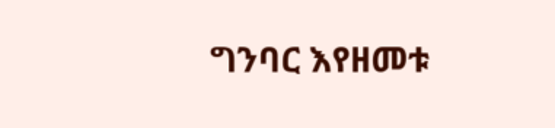ግንባር እየዘመቱ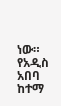ነው።
የአዲስ አበባ ከተማ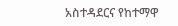አስተዳደርና የከተማዋ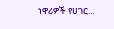ነዋሪዎች የሀገር...